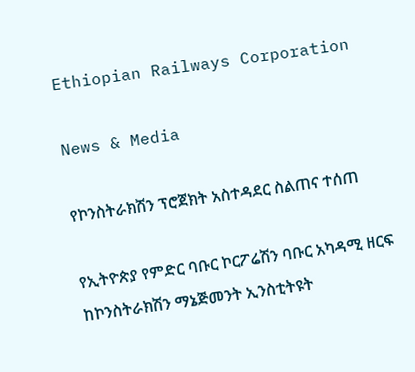Ethiopian Railways Corporation

News & Media

የኮንስትራክሽን ፕሮጀክት አስተዳደር ስልጠና ተሰጠ

የኢትዮጵያ የምድር ባቡር ኮርፖሬሽን ባቡር አካዳሚ ዘርፍ ከኮንስትራክሽን ማኔጅመንት ኢንስቲትዩት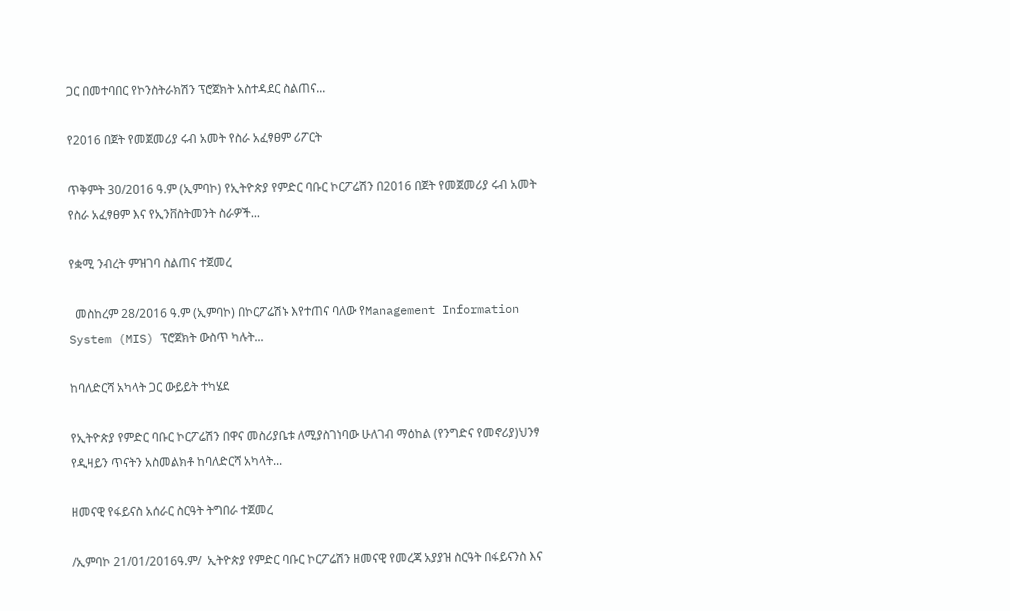ጋር በመተባበር የኮንስትራክሽን ፕሮጀክት አስተዳደር ስልጠና...

የ2016 በጀት የመጀመሪያ ሩብ አመት የስራ አፈፃፀም ሪፖርት

ጥቅምት 30/2ዐ16 ዓ.ም (ኢምባኮ) የኢትዮጵያ የምድር ባቡር ኮርፖሬሽን በ2016 በጀት የመጀመሪያ ሩብ አመት የስራ አፈፃፀም እና የኢንቨስትመንት ስራዎች...

የቋሚ ንብረት ምዝገባ ስልጠና ተጀመረ

  መስከረም 28/2ዐ16 ዓ.ም (ኢምባኮ) በኮርፖሬሽኑ እየተጠና ባለው የManagement Information System (MIS) ፕሮጀክት ውስጥ ካሉት...

ከባለድርሻ አካላት ጋር ውይይት ተካሄደ

የኢትዮጵያ የምድር ባቡር ኮርፖሬሽን በዋና መስሪያቤቱ ለሚያስገነባው ሁለገብ ማዕከል (የንግድና የመኖሪያ)ህንፃ የዲዛይን ጥናትን አስመልክቶ ከባለድርሻ አካላት...

ዘመናዊ የፋይናስ አሰራር ስርዓት ትግበራ ተጀመረ

/ኢምባኮ 21/01/2016ዓ.ም/  ኢትዮጵያ የምድር ባቡር ኮርፖሬሽን ዘመናዊ የመረጃ አያያዝ ስርዓት በፋይናንስ እና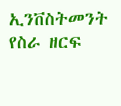ኢንቨስትመንት የስራ ዘርፍ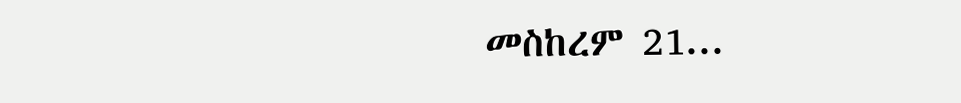መስከረም 21...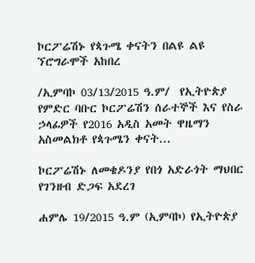ኮርፖሬሽኑ የጳጉሜ ቀናትን በልዩ ልዩ ኘሮግራሞች አከበረ

/ኢምባኮ 03/13/2015 ዓ.ም/  የኢትዮጵያ የምድር ባቡር ኮርፖሬሽን ሰራተኞች እና የስራ ኃላፊዎች የ2016 አዲስ አመት ዋዜማን አስመልክቶ የጳጉሜን ቀናት...

ኮርፖሬሽኑ ለመቄዶንያ የበጎ አድራጎት ማህበር የገንዘብ ድጋፍ አደረገ

ሐምሌ 19/2015 ዓ.ም (ኢምባኮ) የኢትዮጵያ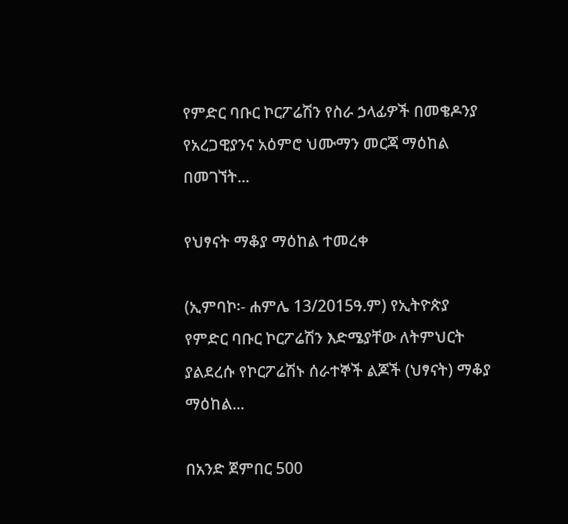የምድር ባቡር ኮርፖሬሽን የስራ ኃላፊዎች በመቄዶንያ የአረጋዊያንና አዕምሮ ህሙማን መርጃ ማዕከል በመገኘት...

የህፃናት ማቆያ ማዕከል ተመረቀ

(ኢምባኮ፡- ሐምሌ 13/2015ዓ.ም) የኢትዮጵያ የምድር ባቡር ኮርፖሬሽን እድሜያቸው ለትምህርት ያልደረሱ የኮርፖሬሽኑ ሰራተኞች ልጆች (ህፃናት) ማቆያ ማዕከል...

በአንድ ጀምበር 500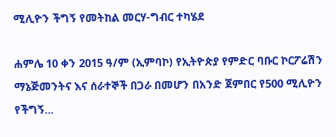ሚሊዮን ችግኝ የመትከል መርሃ-ግብር ተካሄደ

ሐምሌ 10 ቀን 2015 ዓ/ም (ኢምባኮ) የኢትዮጵያ የምድር ባቡር ኮርፖሬሽን ማኔጅመንትና እና ሰራተኞች በጋራ በመሆን በአንድ ጀምበር የ500 ሚሊዮን የችግኝ...